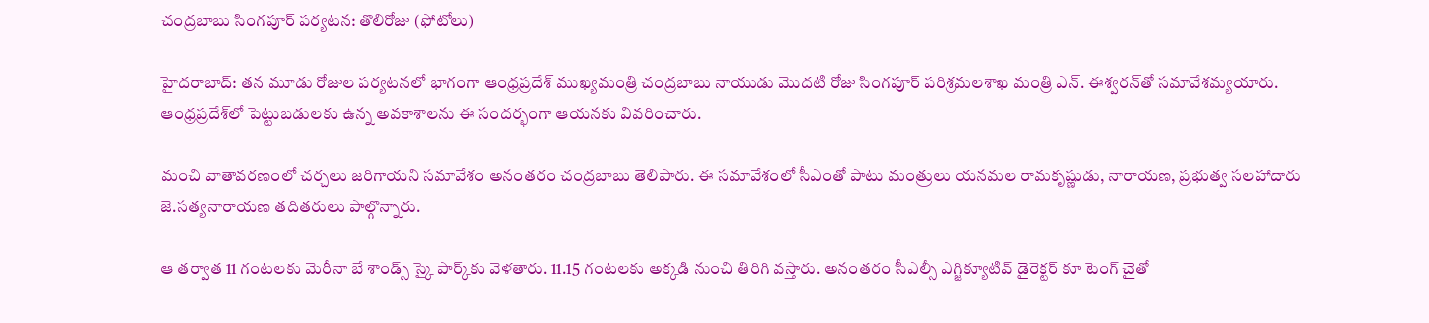చంద్రబాబు సింగపూర్ పర్యటన: తొలిరోజు (ఫోటోలు)

హైదరాబాద్: తన మూడు రోజుల పర్యటనలో భాగంగా ఆంధ్రప్రదేశ్ ముఖ్యమంత్రి చంద్రబాబు నాయుడు మొదటి రోజు సింగపూర్ పరిశ్రమలశాఖ మంత్రి ఎన్. ఈశ్వరన్‌తో సమావేశమ్యయారు. ఆంధ్రప్రదేశ్‌లో పెట్టుబడులకు ఉన్న అవకాశాలను ఈ సందర్భంగా ఆయనకు వివరించారు.

మంచి వాతావరణంలో చర్చలు జరిగాయని సమావేశం అనంతరం చంద్రబాబు తెలిపారు. ఈ సమావేశంలో సీఎంతో పాటు మంత్రులు యనమల రామకృష్ణుడు, నారాయణ, ప్రభుత్వ సలహాదారు జె.సత్యనారాయణ తదితరులు పాల్గొన్నారు.

ఆ తర్వాత 11 గంటలకు మెరీనా బే శాండ్స్‌ స్కై పార్క్‌కు వెళతారు. 11.15 గంటలకు అక్కడి నుంచి తిరిగి వస్తారు. అనంతరం సీఎల్సీ ఎగ్జిక్యూటివ్‌ డైరెక్టర్‌ కూ టెంగ్‌ చైతో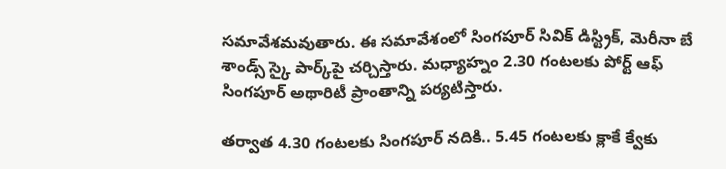సమావేశమవుతారు. ఈ సమావేశంలో సింగపూర్‌ సివిక్‌ డిస్ట్రిక్, మెరీనా బే శాండ్స్‌ స్కై పార్క్‌పై చర్చిస్తారు. మధ్యాహ్నం 2.30 గంటలకు పోర్ట్‌ ఆఫ్‌ సింగపూర్‌ అథారిటీ ప్రాంతాన్ని పర్యటిస్తారు.

తర్వాత 4.30 గంటలకు సింగపూర్‌ నదికి.. 5.45 గంటలకు క్లాకే క్వేకు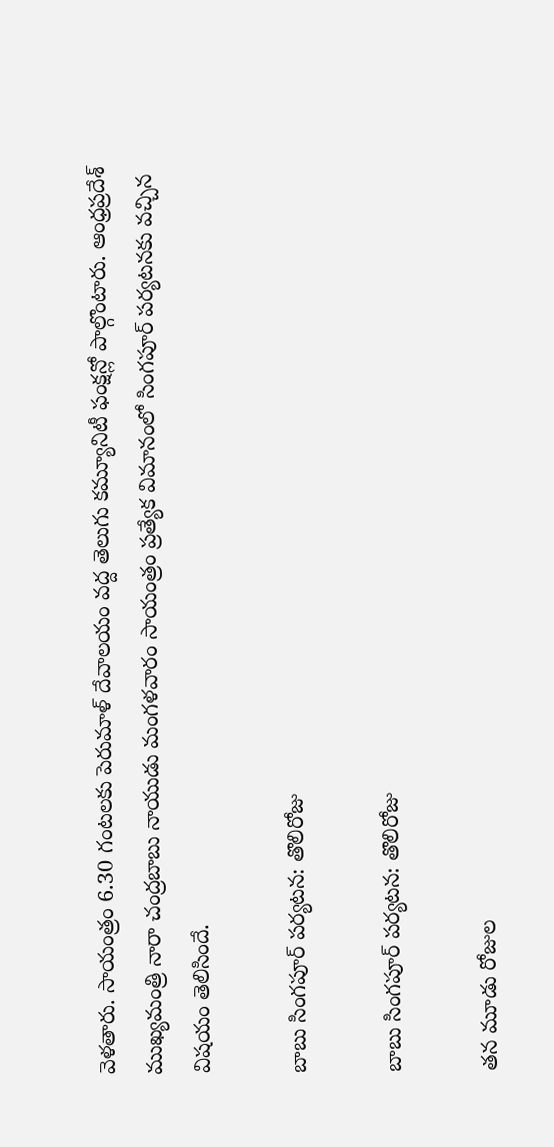వెళతారు. సాయంత్రం 6.30 గంటలకు పెరుమాళ్‌ దేవాలయం వద్ద తెలుగు కమ్యూనిటీ ఫంక్షన్లో పాల్గొంటారు. ఆంధ్రప్రదేశ్ ముఖ్యమంత్రి నారా చంద్రబాబు నాయుడు మంగళవారం సాయంత్రం ప్రత్యేక విమానంలో సింగపూర్ పర్యటనకు వచ్చిన విషయం తెలిసిందే.

బాబు సింగపూర్ పర్యటన: తొలిరోజు

బాబు సింగపూర్ పర్యటన: తొలిరోజు

తన మూడు రోజుల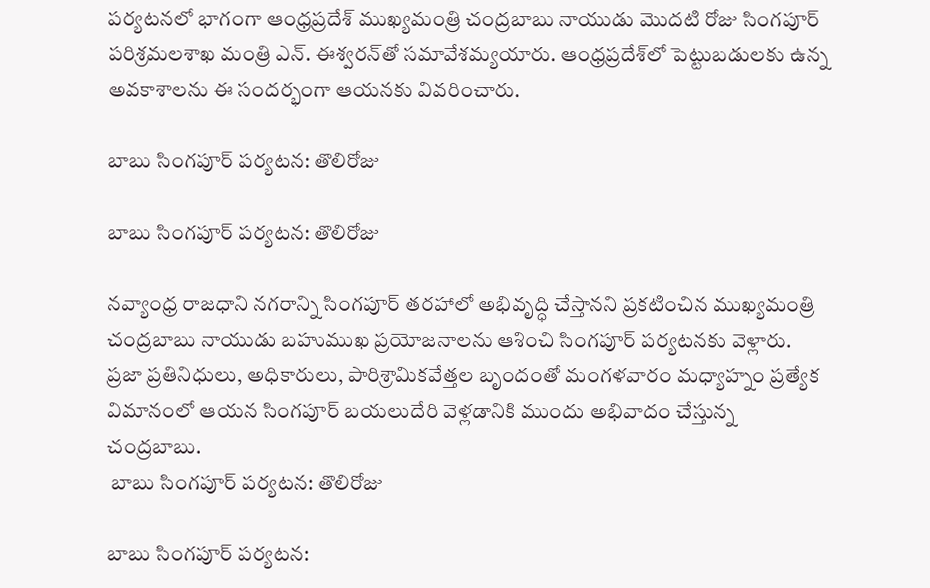పర్యటనలో భాగంగా ఆంధ్రప్రదేశ్ ముఖ్యమంత్రి చంద్రబాబు నాయుడు మొదటి రోజు సింగపూర్ పరిశ్రమలశాఖ మంత్రి ఎన్. ఈశ్వరన్‌తో సమావేశమ్యయారు. ఆంధ్రప్రదేశ్‌లో పెట్టుబడులకు ఉన్న అవకాశాలను ఈ సందర్భంగా ఆయనకు వివరించారు.

బాబు సింగపూర్ పర్యటన: తొలిరోజు

బాబు సింగపూర్ పర్యటన: తొలిరోజు

నవ్యాంధ్ర రాజధాని నగరాన్ని సింగపూర్‌ తరహాలో అభివృద్ధి చేస్తానని ప్రకటించిన ముఖ్యమంత్రి చంద్రబాబు నాయుడు బహుముఖ ప్రయోజనాలను ఆశించి సింగపూర్‌ పర్యటనకు వెళ్లారు. ప్రజా ప్రతినిధులు, అధికారులు, పారిశ్రామికవేత్తల బృందంతో మంగళవారం మధ్యాహ్నం ప్రత్యేక విమానంలో ఆయన సింగపూర్‌ బయలుదేరి వెళ్లడానికి ముందు అభివాదం చేస్తున్న చంద్రబాబు.
 బాబు సింగపూర్ పర్యటన: తొలిరోజు

బాబు సింగపూర్ పర్యటన: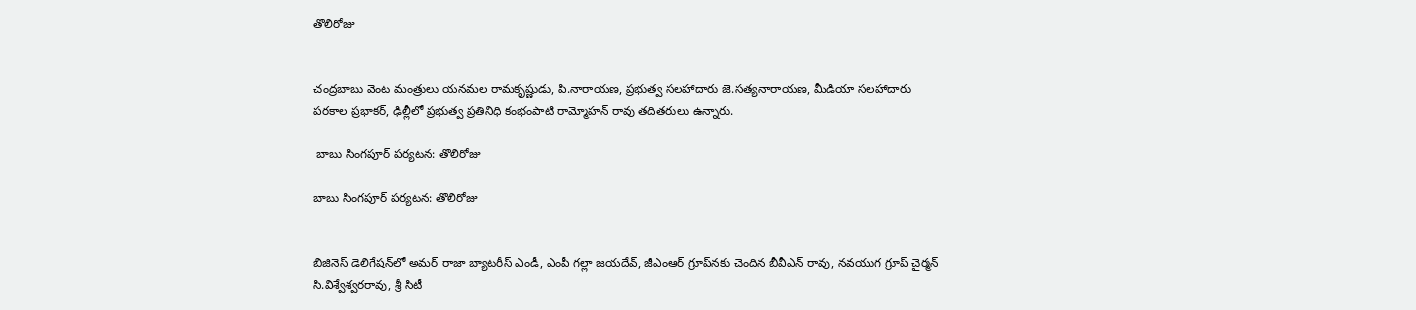తొలిరోజు


చంద్రబాబు వెంట మంత్రులు యనమల రామకృష్ణుడు, పి.నారాయణ, ప్రభుత్వ సలహాదారు జె.సత్యనారాయణ, మీడియా సలహాదారు పరకాల ప్రభాకర్‌, ఢిల్లీలో ప్రభుత్వ ప్రతినిధి కంభంపాటి రామ్మోహన్‌ రావు తదితరులు ఉన్నారు.

 బాబు సింగపూర్ పర్యటన: తొలిరోజు

బాబు సింగపూర్ పర్యటన: తొలిరోజు


బిజినెస్‌ డెలిగేషన్‌లో అమర్‌ రాజా బ్యాటరీస్‌ ఎండీ, ఎంపీ గల్లా జయదేవ్‌, జీఎంఆర్‌ గ్రూప్‌నకు చెందిన బీవీఎన్‌ రావు, నవయుగ గ్రూప్‌ చైర్మన్‌ సి.విశ్వేశ్వరరావు, శ్రీ సిటీ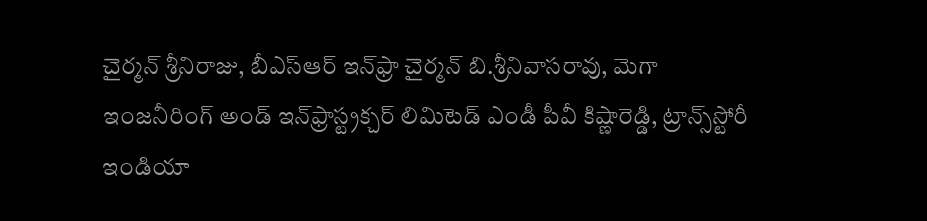చైర్మన్‌ శ్రీనిరాజు, బీఎస్‌ఆర్‌ ఇన్‌ఫ్రా చైర్మన్‌ బి.శ్రీనివాసరావు, మెగా ఇంజనీరింగ్‌ అండ్‌ ఇన్‌ఫ్రాస్ట్రక్చర్‌ లిమిటెడ్‌ ఎండీ పీవీ కిష్ణారెడ్డి, ట్రాన్స్‌స్టోరీ ఇండియా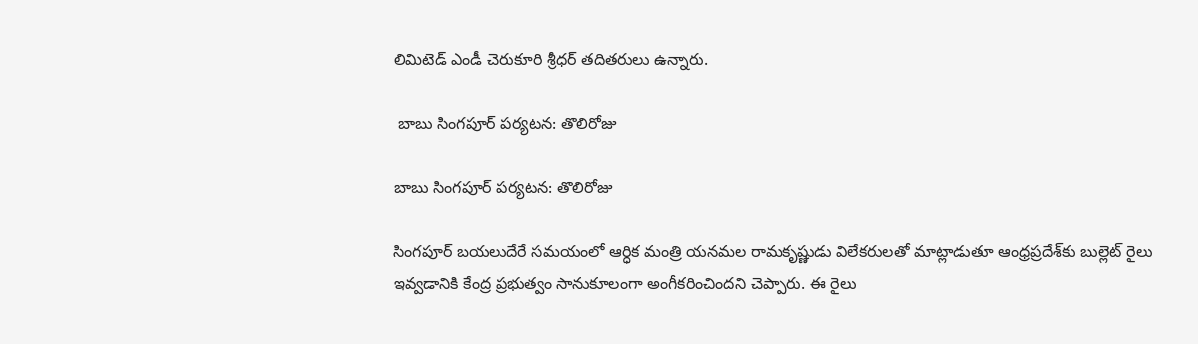లిమిటెడ్‌ ఎండీ చెరుకూరి శ్రీధర్‌ తదితరులు ఉన్నారు.

 బాబు సింగపూర్ పర్యటన: తొలిరోజు

బాబు సింగపూర్ పర్యటన: తొలిరోజు

సింగపూర్ బయలుదేరే సమయంలో ఆర్ధిక మంత్రి యనమల రామకృష్ణుడు విలేకరులతో మాట్లాడుతూ ఆంధ్రప్రదేశ్‌కు బుల్లెట్ రైలు ఇవ్వడానికి కేంద్ర ప్రభుత్వం సానుకూలంగా అంగీకరించిందని చెప్పారు. ఈ రైలు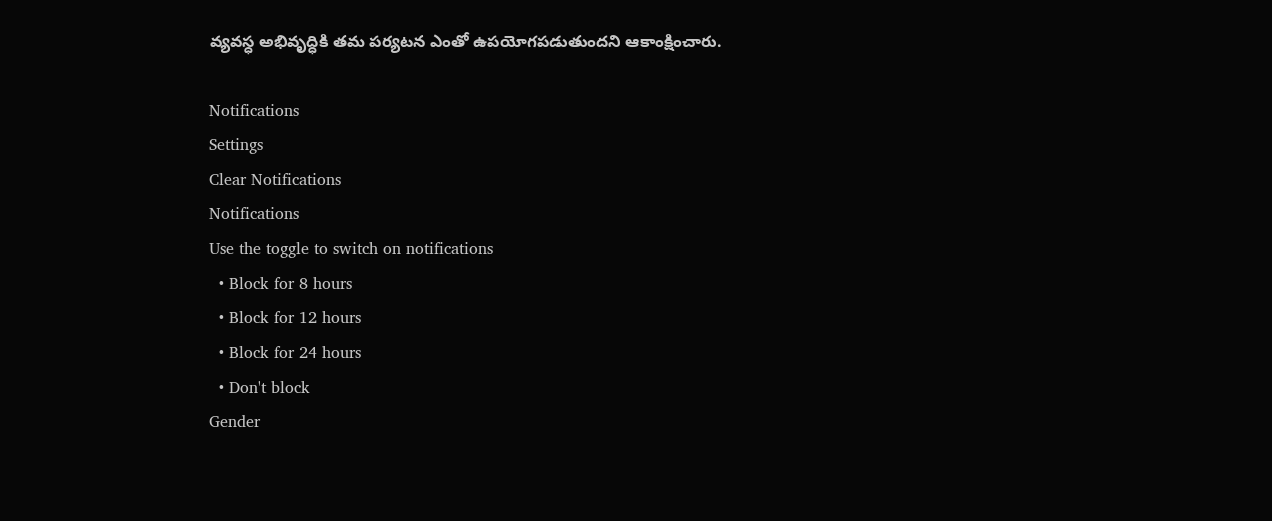వ్యవస్ధ అభివృద్ధికి తమ పర్యటన ఎంతో ఉపయోగపడుతుందని ఆకాంక్షించారు.

Notifications
Settings
Clear Notifications
Notifications
Use the toggle to switch on notifications
  • Block for 8 hours
  • Block for 12 hours
  • Block for 24 hours
  • Don't block
Gender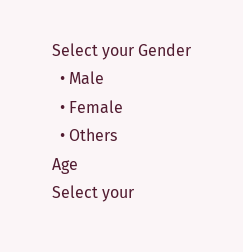Select your Gender
  • Male
  • Female
  • Others
Age
Select your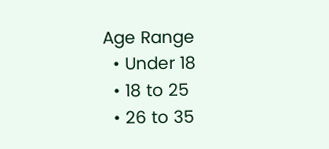Age Range
  • Under 18
  • 18 to 25
  • 26 to 35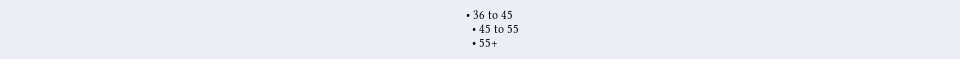• 36 to 45
  • 45 to 55
  • 55+